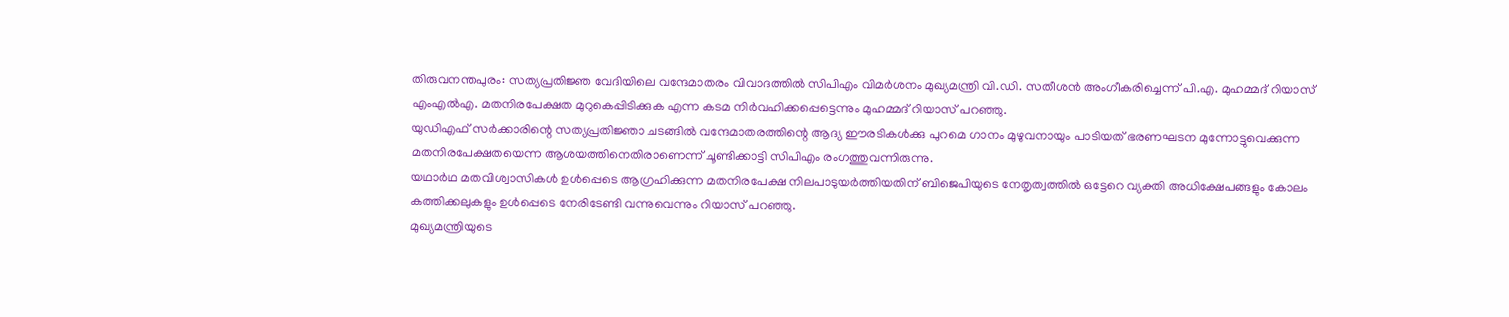തിരുവനന്തപുരം: സത്യപ്രതിജ്ഞ വേദിയിലെ വന്ദേമാതരം വിവാദത്തിൽ സിപിഎം വിമർശനം മുഖ്യമന്ത്രി വി.ഡി. സതീശൻ അംഗീകരിച്ചെന്ന് പി.എ. മുഹമ്മദ് റിയാസ് എംഎൽഎ. മതനിരപേക്ഷത മുറുകെപ്പിടിക്കുക എന്ന കടമ നിർവഹിക്കപ്പെട്ടെന്നും മുഹമ്മദ് റിയാസ് പറഞ്ഞു.
യുഡിഎഫ് സർക്കാരിന്റെ സത്യപ്രതിജ്ഞാ ചടങ്ങിൽ വന്ദേമാതരത്തിന്റെ ആദ്യ ഈരടികൾക്കു പുറമെ ഗാനം മുഴുവനായും പാടിയത് ഭരണഘടന മുന്നോട്ടുവെക്കുന്ന മതനിരപേക്ഷതയെന്ന ആശയത്തിനെതിരാണെന്ന് ചൂണ്ടിക്കാട്ടി സിപിഎം രംഗത്തുവന്നിരുന്നു.
യഥാർഥ മതവിശ്വാസികൾ ഉൾപ്പെടെ ആഗ്രഹിക്കുന്ന മതനിരപേക്ഷ നിലപാടുയർത്തിയതിന് ബിജെപിയുടെ നേതൃത്വത്തിൽ ഒട്ടേറെ വ്യക്തി അധിക്ഷേപങ്ങളും കോലം കത്തിക്കലുകളും ഉൾപ്പെടെ നേരിടേണ്ടി വന്നുവെന്നും റിയാസ് പറഞ്ഞു.
മുഖ്യമന്ത്രിയുടെ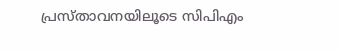പ്രസ്താവനയിലൂടെ സിപിഎം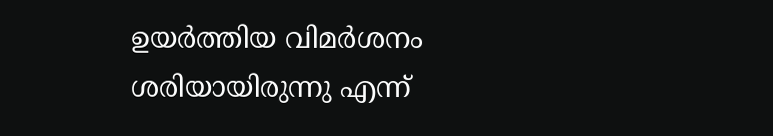ഉയർത്തിയ വിമർശനം ശരിയായിരുന്നു എന്ന്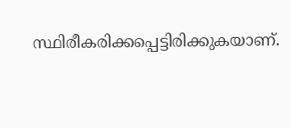സ്ഥിരീകരിക്കപ്പെട്ടിരിക്കുകയാണ്.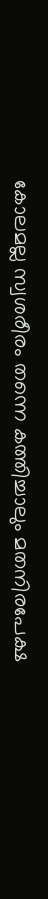കോലമല്ല സ്വശരീരം തന്നെ കത്തിച്ചാലും മതനിരപേക്ഷ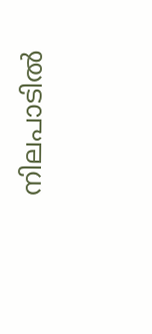നിലപാടിൽ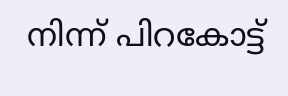നിന്ന് പിറകോട്ട്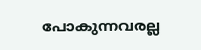പോകുന്നവരല്ല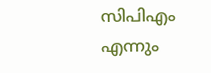സിപിഎം എന്നും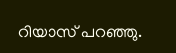റിയാസ് പറഞ്ഞു.